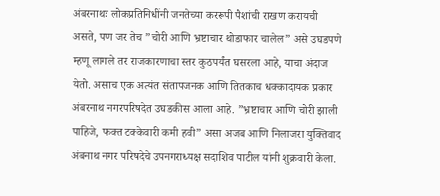अंबरनाथः लोकप्रतिनिधींनी जनतेच्या कररूपी पैशांची राखण करायची असते, पण जर तेच ”चोरी आणि भ्रष्टाचार थोडाफार चालेल” असे उघडपणे म्हणू लागले तर राजकारणाचा स्तर कुठपर्यंत घसरला आहे, याचा अंदाज येतो. असाच एक अत्यंत संतापजनक आणि तितकाच धक्कादायक प्रकार अंबरनाथ नगरपरिषदेत उघडकीस आला आहे. ”भ्रष्टाचार आणि चोरी झाली पाहिजे, फक्त टक्केवारी कमी हवी” असा अजब आणि निलाजरा युक्तिवाद अंबनाथ नगर परिषदेचे उपनगराध्यक्ष सदाशिव पाटील यांनी शुक्रवारी केला.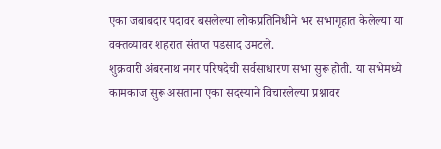एका जबाबदार पदावर बसलेल्या लोकप्रतिनिधीने भर सभागृहात केलेल्या या वक्तव्यावर शहरात संतप्त पडसाद उमटले.
शुक्रवारी अंबरनाथ नगर परिषदेची सर्वसाधारण सभा सुरू होती. या सभेमध्ये कामकाज सुरू असताना एका सदस्याने विचारलेल्या प्रश्नावर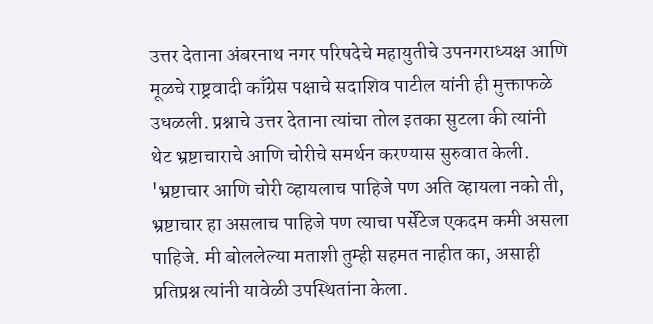उत्तर देताना अंबरनाथ नगर परिषदेचे महायुतीचे उपनगराध्यक्ष आणि मूळचे राष्ट्रवादी काँग्रेस पक्षाचे सदाशिव पाटील यांनी ही मुक्ताफळे उधळली. प्रश्नाचे उत्तर देताना त्यांचा तोल इतका सुटला की त्यांनी थेट भ्रष्टाचाराचे आणि चोरीचे समर्थन करण्यास सुरुवात केली. 'भ्रष्टाचार आणि चोरी व्हायलाच पाहिजे पण अति व्हायला नको ती, भ्रष्टाचार हा असलाच पाहिजे पण त्याचा पर्सेंटेज एकदम कमी असला पाहिजे. मी बोललेल्या मताशी तुम्ही सहमत नाहीत का, असाही प्रतिप्रश्न त्यांनी यावेळी उपस्थितांना केला.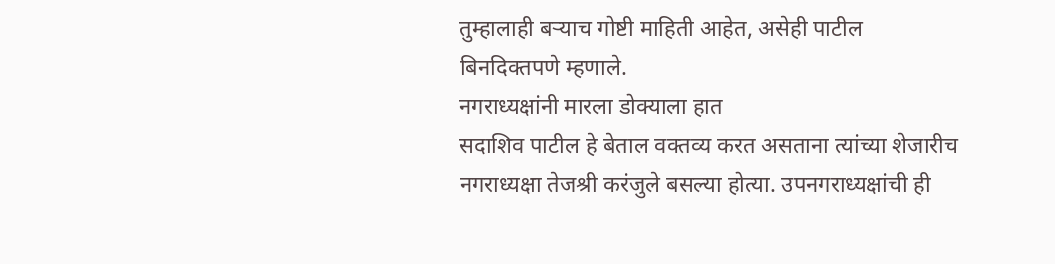तुम्हालाही बऱ्याच गोष्टी माहिती आहेत, असेही पाटील बिनदिक्तपणे म्हणाले.
नगराध्यक्षांनी मारला डोक्याला हात
सदाशिव पाटील हे बेताल वक्तव्य करत असताना त्यांच्या शेजारीच नगराध्यक्षा तेजश्री करंजुले बसल्या होत्या. उपनगराध्यक्षांची ही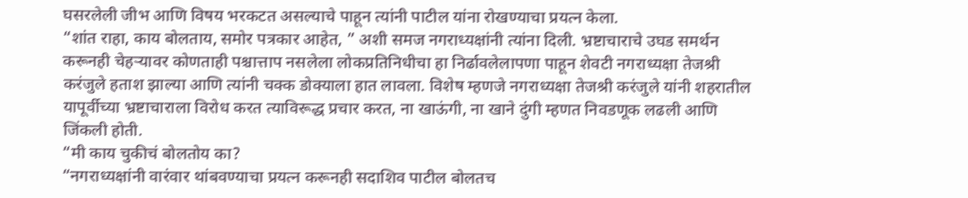घसरलेली जीभ आणि विषय भरकटत असल्याचे पाहून त्यांनी पाटील यांना रोखण्याचा प्रयत्न केला.
“शांत राहा, काय बोलताय, समोर पत्रकार आहेत, ” अशी समज नगराध्यक्षांनी त्यांना दिली. भ्रष्टाचाराचे उघड समर्थन करूनही चेहऱ्यावर कोणताही पश्चात्ताप नसलेला लोकप्रतिनिधीचा हा निर्ढावलेलापणा पाहून शेवटी नगराध्यक्षा तेजश्री करंजुले हताश झाल्या आणि त्यांनी चक्क डोक्याला हात लावला. विशेष म्हणजे नगराध्यक्षा तेजश्री करंजुले यांनी शहरातील यापूर्वीच्या भ्रष्टाचाराला विरोध करत त्याविरूद्ध प्रचार करत, ना खाऊंगी, ना खाने दुंगी म्हणत निवडणूक लढली आणि जिंकली होती.
“मी काय चुकीचं बोलतोय का?
“नगराध्यक्षांनी वारंवार थांबवण्याचा प्रयत्न करूनही सदाशिव पाटील बोलतच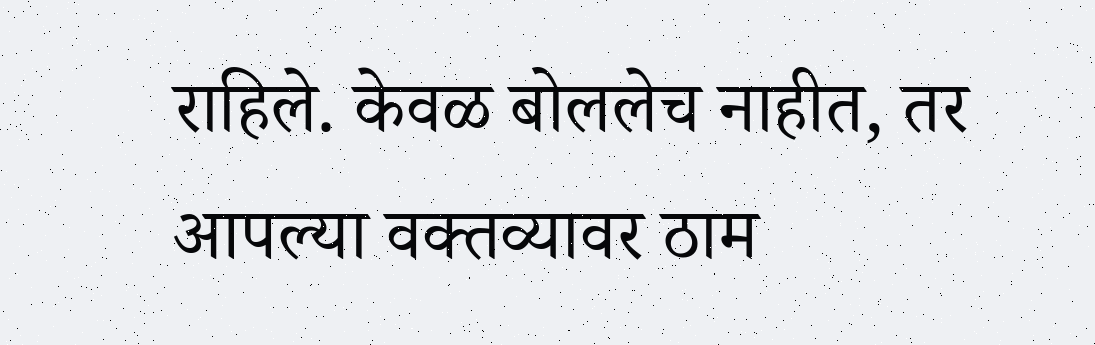राहिले. केवळ बोललेच नाहीत, तर आपल्या वक्तव्यावर ठाम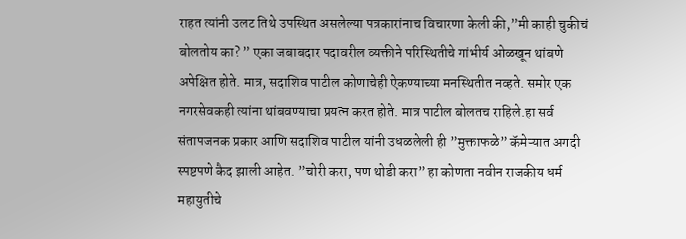राहत त्यांनी उलट तिथे उपस्थित असलेल्या पत्रकारांनाच विचारणा केली की,”मी काही चुकीचं बोलतोय का? ” एका जबाबदार पदावरील व्यक्तीने परिस्थितीचे गांभीर्य ओळखून थांबणे अपेक्षित होते. मात्र, सदाशिव पाटील कोणाचेही ऐकण्याच्या मनस्थितीत नव्हते. समोर एक नगरसेवकही त्यांना थांबवण्याचा प्रयत्न करत होते. मात्र पाटील बोलतच राहिले.हा सर्व संतापजनक प्रकार आणि सदाशिव पाटील यांनी उधळलेली ही ”मुक्ताफळे” कॅमेऱ्यात अगदी स्पष्टपणे कैद झाली आहेत. ”चोरी करा, पण थोडी करा” हा कोणता नवीन राजकीय धर्म महायुतीचे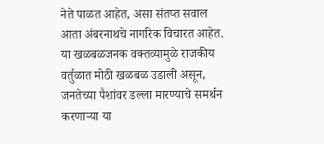नेते पाळत आहेत, असा संतप्त सवाल आता अंबरनाथचे नागरिक विचारत आहेत. या खळबळजनक वक्तव्यामुळे राजकीय वर्तुळात मोठी खळबळ उडाली असून, जनतेच्या पैशांवर डल्ला मारण्याचे समर्थन करणाऱ्या या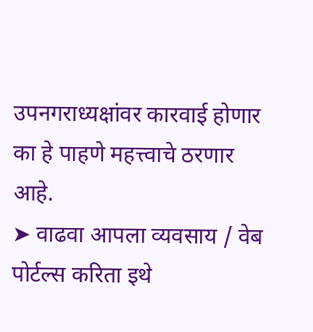उपनगराध्यक्षांवर कारवाई होणार का हे पाहणे महत्त्वाचे ठरणार आहे.
➤ वाढवा आपला व्यवसाय / वेब पोर्टल्स करिता इथे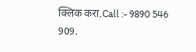क्लिक करा.Call :- 9890 546 909.